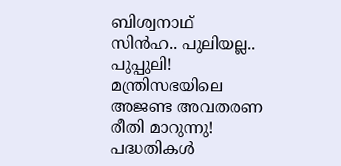ബിശ്വനാഥ് സിന്‍ഹ.. പുലിയല്ല.. പുപ്പുലി! മന്ത്രിസഭയിലെ അജണ്ട അവതരണ രീതി മാറുന്നു! പദ്ധതികൾ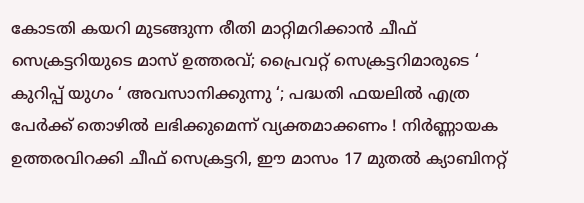കോടതി കയറി മുടങ്ങുന്ന രീതി മാറ്റിമറിക്കാൻ ചീഫ് സെക്രട്ടറിയുടെ മാസ് ഉത്തരവ്; പ്രൈവറ്റ് സെക്രട്ടറിമാരുടെ ‘ കുറിപ്പ് യുഗം ‘ അവസാനിക്കുന്നു ‘; പദ്ധതി ഫയലിൽ എത്ര പേർക്ക് തൊഴിൽ ലഭിക്കുമെന്ന് വ്യക്തമാക്കണം ! നിര്‍ണ്ണായക ഉത്തരവിറക്കി ചീഫ് സെക്രട്ടറി, ഈ മാസം 17 മുതല്‍ ക്യാബിനറ്റ്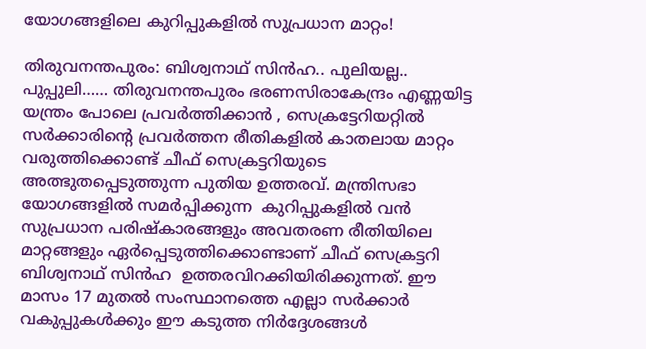യോഗങ്ങളിലെ കുറിപ്പുകളില്‍ സുപ്രധാന മാറ്റം!

തിരുവനന്തപുരം: ബിശ്വനാഥ് സിന്‍ഹ.. പുലിയല്ല.. പുപ്പുലി…… തിരുവനന്തപുരം ഭരണസിരാകേന്ദ്രം എണ്ണയിട്ട യന്ത്രം പോലെ പ്രവർത്തിക്കാൻ , സെക്രട്ടേറിയറ്റില്‍ സര്‍ക്കാരിന്റെ പ്രവര്‍ത്തന രീതികളില്‍ കാതലായ മാറ്റം വരുത്തിക്കൊണ്ട് ചീഫ് സെക്രട്ടറിയുടെ അത്ഭുതപ്പെടുത്തുന്ന പുതിയ ഉത്തരവ്. മന്ത്രിസഭാ യോഗങ്ങളില്‍ സമര്‍പ്പിക്കുന്ന  കുറിപ്പുകളില്‍ വന്‍ സുപ്രധാന പരിഷ്‌കാരങ്ങളും അവതരണ രീതിയിലെ മാറ്റങ്ങളും ഏര്‍പ്പെടുത്തിക്കൊണ്ടാണ് ചീഫ് സെക്രട്ടറി ബിശ്വനാഥ് സിന്‍ഹ  ഉത്തരവിറക്കിയിരിക്കുന്നത്. ഈ മാസം 17 മുതല്‍ സംസ്ഥാനത്തെ എല്ലാ സര്‍ക്കാര്‍ വകുപ്പുകള്‍ക്കും ഈ കടുത്ത നിര്‍ദ്ദേശങ്ങള്‍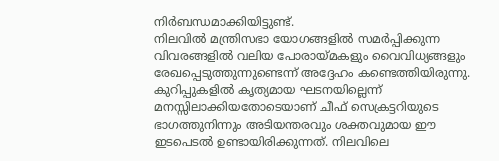നിര്‍ബന്ധമാക്കിയിട്ടുണ്ട്.
നിലവില്‍ മന്ത്രിസഭാ യോഗങ്ങളില്‍ സമര്‍പ്പിക്കുന്ന വിവരങ്ങളില്‍ വലിയ പോരായ്മകളും വൈവിധ്യങ്ങളും രേഖപ്പെടുത്തുന്നുണ്ടെന്ന് അദ്ദേഹം കണ്ടെത്തിയിരുന്നു. കുറിപ്പുകളില്‍ കൃത്യമായ ഘടനയില്ലെന്ന് മനസ്സിലാക്കിയതോടെയാണ് ചീഫ് സെക്രട്ടറിയുടെ ഭാഗത്തുനിന്നും അടിയന്തരവും ശക്തവുമായ ഈ ഇടപെടല്‍ ഉണ്ടായിരിക്കുന്നത്. നിലവിലെ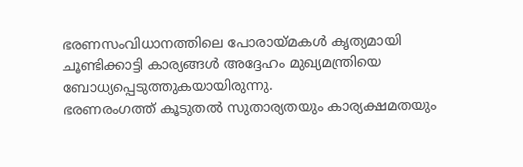ഭരണസംവിധാനത്തിലെ പോരായ്മകള്‍ കൃത്യമായി ചൂണ്ടിക്കാട്ടി കാര്യങ്ങള്‍ അദ്ദേഹം മുഖ്യമന്ത്രിയെ ബോധ്യപ്പെടുത്തുകയായിരുന്നു.
ഭരണരംഗത്ത് കൂടുതല്‍ സുതാര്യതയും കാര്യക്ഷമതയും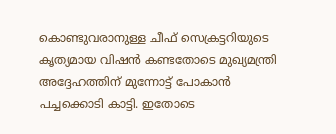കൊണ്ടുവരാനുള്ള ചീഫ് സെക്രട്ടറിയുടെ കൃത്യമായ വിഷന്‍ കണ്ടതോടെ മുഖ്യമന്ത്രി അദ്ദേഹത്തിന് മുന്നോട്ട് പോകാന്‍ പച്ചക്കൊടി കാട്ടി. ഇതോടെ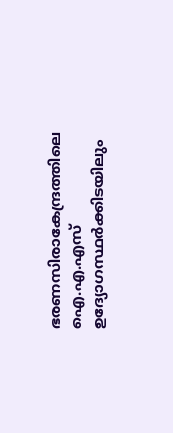ഭരണസിരാകേന്ദ്രത്തിലെ ഐ.എ.എസ് ഉദ്യോഗസ്ഥര്‍ക്കിടയിലും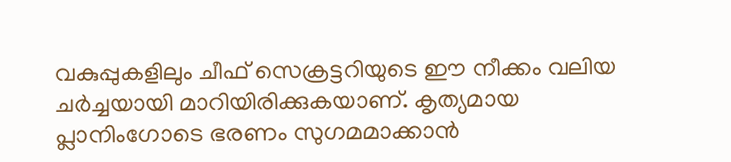വകുപ്പുകളിലും ചീഫ് സെക്രട്ടറിയുടെ ഈ നീക്കം വലിയ ചര്‍ച്ചയായി മാറിയിരിക്കുകയാണ്. കൃത്യമായ പ്ലാനിംഗോടെ ഭരണം സുഗമമാക്കാന്‍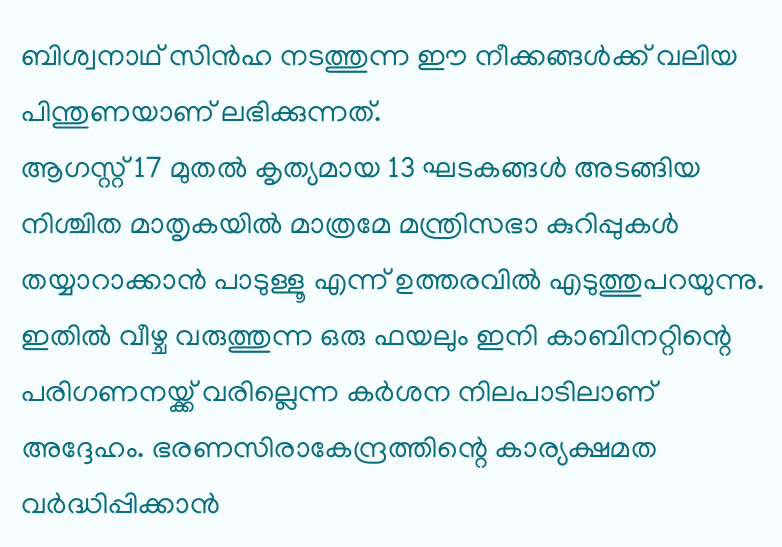ബിശ്വനാഥ് സിന്‍ഹ നടത്തുന്ന ഈ നീക്കങ്ങള്‍ക്ക് വലിയ പിന്തുണയാണ് ലഭിക്കുന്നത്.
ആഗസ്റ്റ് 17 മുതല്‍ കൃത്യമായ 13 ഘടകങ്ങള്‍ അടങ്ങിയ നിശ്ചിത മാതൃകയില്‍ മാത്രമേ മന്ത്രിസഭാ കുറിപ്പുകള്‍ തയ്യാറാക്കാന്‍ പാടുള്ളൂ എന്ന് ഉത്തരവില്‍ എടുത്തുപറയുന്നു. ഇതില്‍ വീഴ്ച വരുത്തുന്ന ഒരു ഫയലും ഇനി കാബിനറ്റിന്റെ പരിഗണനയ്ക്ക് വരില്ലെന്ന കര്‍ശന നിലപാടിലാണ് അദ്ദേഹം. ഭരണസിരാകേന്ദ്രത്തിന്റെ കാര്യക്ഷമത വര്‍ദ്ധിപ്പിക്കാന്‍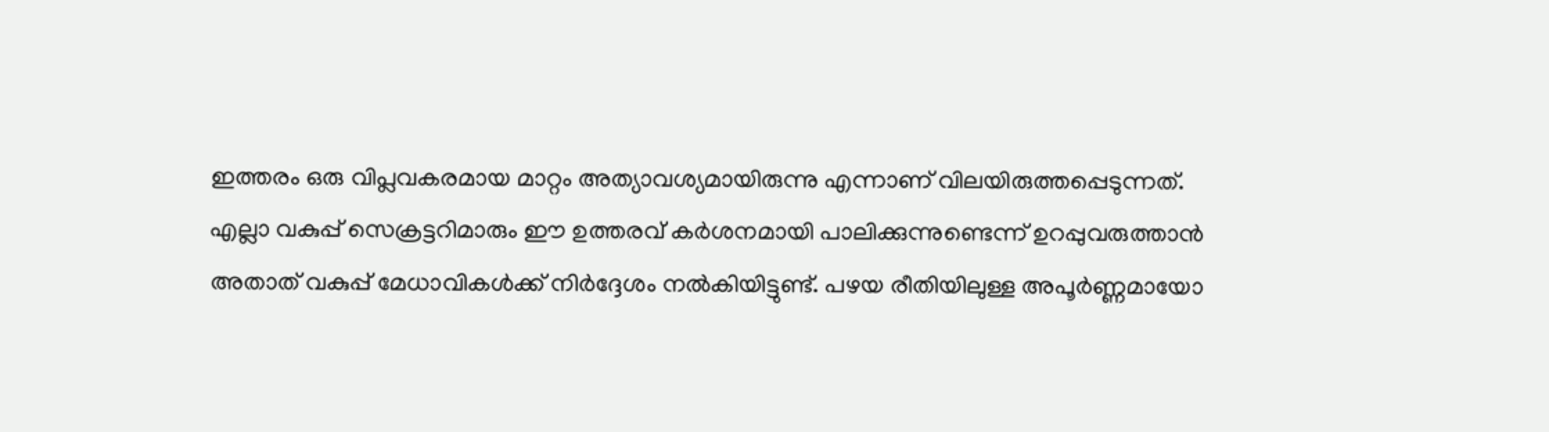ഇത്തരം ഒരു വിപ്ലവകരമായ മാറ്റം അത്യാവശ്യമായിരുന്നു എന്നാണ് വിലയിരുത്തപ്പെടുന്നത്.
എല്ലാ വകുപ്പ് സെക്രട്ടറിമാരും ഈ ഉത്തരവ് കര്‍ശനമായി പാലിക്കുന്നുണ്ടെന്ന് ഉറപ്പുവരുത്താന്‍ അതാത് വകുപ്പ് മേധാവികള്‍ക്ക് നിര്‍ദ്ദേശം നല്‍കിയിട്ടുണ്ട്. പഴയ രീതിയിലുള്ള അപൂര്‍ണ്ണമായോ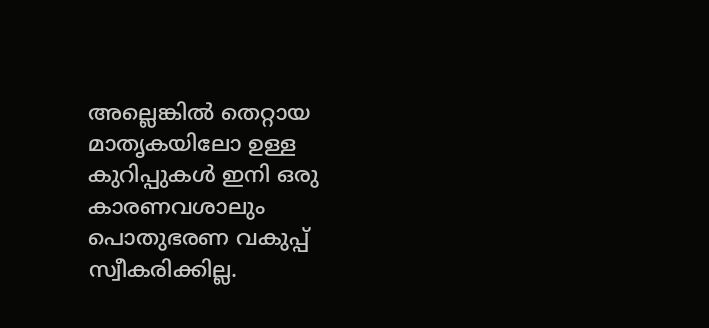അല്ലെങ്കില്‍ തെറ്റായ മാതൃകയിലോ ഉള്ള കുറിപ്പുകള്‍ ഇനി ഒരു കാരണവശാലും പൊതുഭരണ വകുപ്പ് സ്വീകരിക്കില്ല.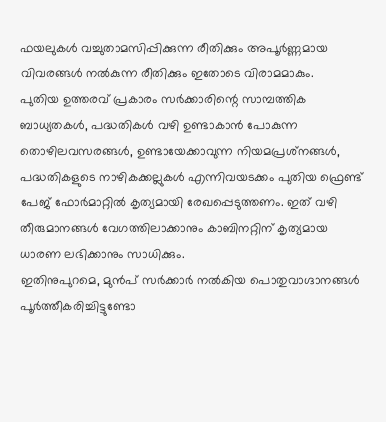ഫയലുകള്‍ വച്ചുതാമസിപ്പിക്കുന്ന രീതിക്കും അപൂര്‍ണ്ണമായ വിവരങ്ങള്‍ നല്‍കുന്ന രീതിക്കും ഇതോടെ വിരാമമാകും.
പുതിയ ഉത്തരവ് പ്രകാരം സര്‍ക്കാരിന്റെ സാമ്പത്തിക ബാധ്യതകള്‍, പദ്ധതികള്‍ വഴി ഉണ്ടാകാന്‍ പോകുന്ന തൊഴിലവസരങ്ങള്‍, ഉണ്ടായേക്കാവുന്ന നിയമപ്രശ്‌നങ്ങള്‍, പദ്ധതികളുടെ നാഴികക്കല്ലുകള്‍ എന്നിവയടക്കം പുതിയ ഫ്രെണ്ട് പേജ് ഫോര്‍മാറ്റില്‍ കൃത്യമായി രേഖപ്പെടുത്തണം. ഇത് വഴി തീരുമാനങ്ങള്‍ വേഗത്തിലാക്കാനും കാബിനറ്റിന് കൃത്യമായ ധാരണ ലഭിക്കാനും സാധിക്കും.
ഇതിനുപുറമെ, മുന്‍പ് സര്‍ക്കാര്‍ നല്‍കിയ പൊതുവാഗ്ദാനങ്ങള്‍ പൂര്‍ത്തീകരിച്ചിട്ടുണ്ടോ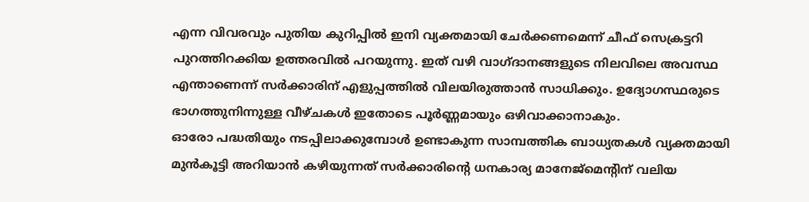എന്ന വിവരവും പുതിയ കുറിപ്പില്‍ ഇനി വ്യക്തമായി ചേര്‍ക്കണമെന്ന് ചീഫ് സെക്രട്ടറി പുറത്തിറക്കിയ ഉത്തരവില്‍ പറയുന്നു. ഇത് വഴി വാഗ്ദാനങ്ങളുടെ നിലവിലെ അവസ്ഥ എന്താണെന്ന് സര്‍ക്കാരിന് എളുപ്പത്തില്‍ വിലയിരുത്താന്‍ സാധിക്കും. ഉദ്യോഗസ്ഥരുടെ ഭാഗത്തുനിന്നുള്ള വീഴ്ചകള്‍ ഇതോടെ പൂര്‍ണ്ണമായും ഒഴിവാക്കാനാകും.
ഓരോ പദ്ധതിയും നടപ്പിലാക്കുമ്പോള്‍ ഉണ്ടാകുന്ന സാമ്പത്തിക ബാധ്യതകള്‍ വ്യക്തമായി മുന്‍കൂട്ടി അറിയാന്‍ കഴിയുന്നത് സര്‍ക്കാരിന്റെ ധനകാര്യ മാനേജ്മെന്റിന് വലിയ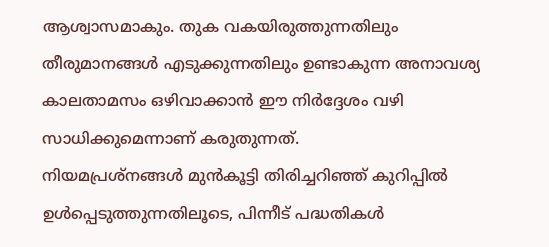ആശ്വാസമാകും. തുക വകയിരുത്തുന്നതിലും തീരുമാനങ്ങള്‍ എടുക്കുന്നതിലും ഉണ്ടാകുന്ന അനാവശ്യ കാലതാമസം ഒഴിവാക്കാന്‍ ഈ നിര്‍ദ്ദേശം വഴി സാധിക്കുമെന്നാണ് കരുതുന്നത്.
നിയമപ്രശ്‌നങ്ങള്‍ മുന്‍കൂട്ടി തിരിച്ചറിഞ്ഞ് കുറിപ്പില്‍ ഉള്‍പ്പെടുത്തുന്നതിലൂടെ, പിന്നീട് പദ്ധതികള്‍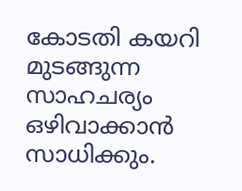കോടതി കയറി മുടങ്ങുന്ന സാഹചര്യം ഒഴിവാക്കാന്‍ സാധിക്കും.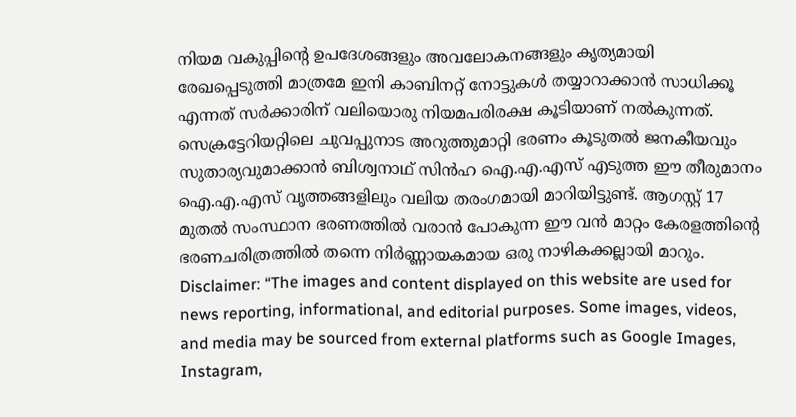നിയമ വകുപ്പിന്റെ ഉപദേശങ്ങളും അവലോകനങ്ങളും കൃത്യമായി രേഖപ്പെടുത്തി മാത്രമേ ഇനി കാബിനറ്റ് നോട്ടുകള്‍ തയ്യാറാക്കാന്‍ സാധിക്കൂ എന്നത് സര്‍ക്കാരിന് വലിയൊരു നിയമപരിരക്ഷ കൂടിയാണ് നല്‍കുന്നത്.
സെക്രട്ടേറിയറ്റിലെ ചുവപ്പുനാട അറുത്തുമാറ്റി ഭരണം കൂടുതല്‍ ജനകീയവും സുതാര്യവുമാക്കാന്‍ ബിശ്വനാഥ് സിന്‍ഹ ഐ.എ.എസ് എടുത്ത ഈ തീരുമാനം ഐ.എ.എസ് വൃത്തങ്ങളിലും വലിയ തരംഗമായി മാറിയിട്ടുണ്ട്. ആഗസ്റ്റ് 17 മുതല്‍ സംസ്ഥാന ഭരണത്തില്‍ വരാന്‍ പോകുന്ന ഈ വന്‍ മാറ്റം കേരളത്തിന്റെ ഭരണചരിത്രത്തില്‍ തന്നെ നിര്‍ണ്ണായകമായ ഒരു നാഴികക്കല്ലായി മാറും.
Disclaimer: “The images and content displayed on this website are used for news reporting, informational, and editorial purposes. Some images, videos, and media may be sourced from external platforms such as Google Images, Instagram,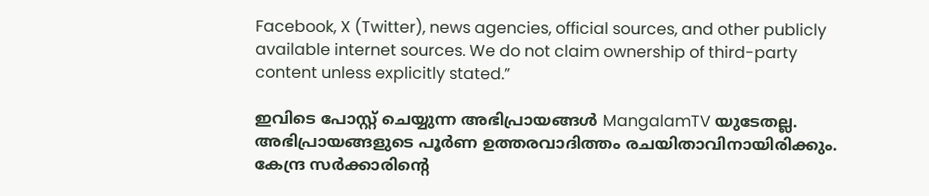Facebook, X (Twitter), news agencies, official sources, and other publicly available internet sources. We do not claim ownership of third-party content unless explicitly stated.”

ഇവിടെ പോസ്റ്റ് ചെയ്യുന്ന അഭിപ്രായങ്ങൾ MangalamTV യുടേതല്ല. അഭിപ്രായങ്ങളുടെ പൂർണ ഉത്തരവാദിത്തം രചയിതാവിനായിരിക്കും. കേന്ദ്ര സർക്കാരിന്റെ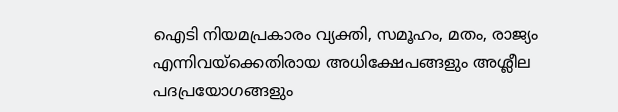ഐടി നിയമപ്രകാരം വ്യക്തി, സമൂഹം, മതം, രാജ്യം എന്നിവയ്ക്കെതിരായ അധിക്ഷേപങ്ങളും അശ്ലീല പദപ്രയോഗങ്ങളും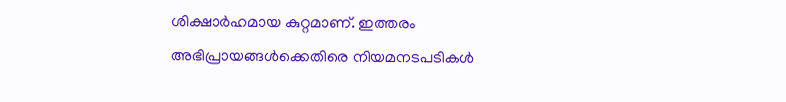ശിക്ഷാർഹമായ കുറ്റമാണ്. ഇത്തരം അഭിപ്രായങ്ങൾക്കെതിരെ നിയമനടപടികൾ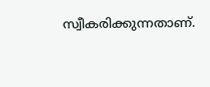സ്വീകരിക്കുന്നതാണ്.